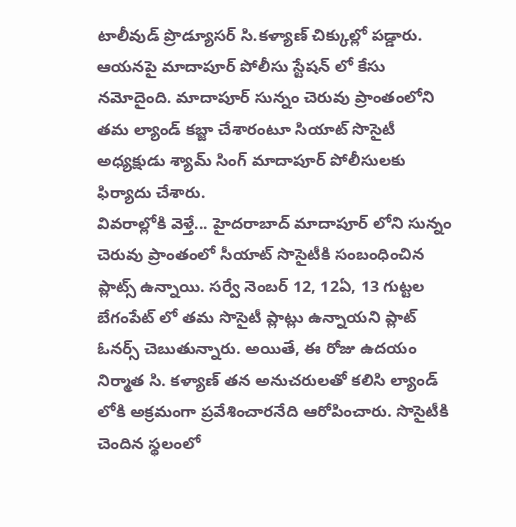టాలీవుడ్ ప్రొడ్యూసర్ సి.కళ్యాణ్ చిక్కుల్లో పడ్డారు. ఆయనపై మాదాపూర్ పోలీసు స్టేషన్ లో కేసు నమోదైంది. మాదాపూర్ సున్నం చెరువు ప్రాంతంలోని తమ ల్యాండ్ కబ్జా చేశారంటూ సియాట్ సొసైటీ అధ్యక్షుడు శ్యామ్ సింగ్ మాదాపూర్ పోలీసులకు ఫిర్యాదు చేశారు.
వివరాల్లోకి వెళ్తే... హైదరాబాద్ మాదాపూర్ లోని సున్నం చెరువు ప్రాంతంలో సీయాట్ సొసైటీకి సంబంధించిన ప్లాట్స్ ఉన్నాయి. సర్వే నెంబర్ 12, 12ఏ, 13 గుట్టల బేగంపేట్ లో తమ సొసైటీ ప్లాట్లు ఉన్నాయని ప్లాట్ ఓనర్స్ చెబుతున్నారు. అయితే, ఈ రోజు ఉదయం నిర్మాత సి. కళ్యాణ్ తన అనుచరులతో కలిసి ల్యాండ్ లోకి అక్రమంగా ప్రవేశించారనేది ఆరోపించారు. సొసైటీకి చెందిన స్థలంలో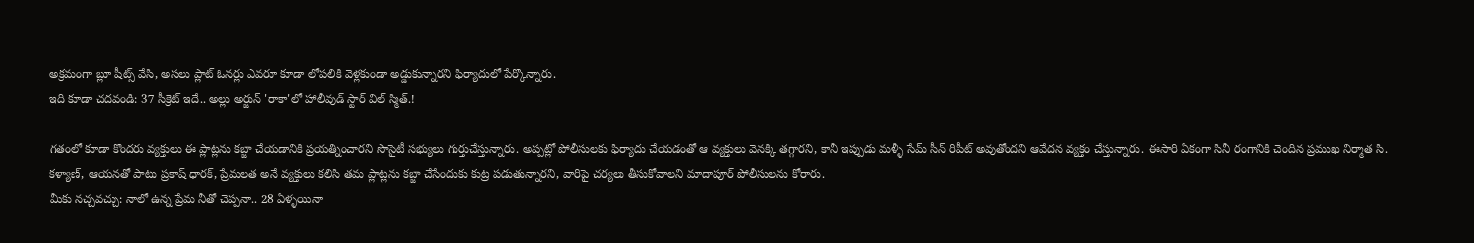అక్రమంగా బ్లూ షీట్స్ వేసి, అసలు ప్లాట్ ఓనర్లు ఎవరూ కూడా లోపలికి వెళ్లకుండా అడ్డుకున్నారని ఫిర్యాదులో పేర్కొన్నారు.
ఇది కూడా చదవండి: 37 సీక్రెట్ ఇదే.. అల్లు అర్జున్ 'రాకా'లో హాలీవుడ్ స్టార్ విల్ స్మిత్.!

గతంలో కూడా కొందరు వ్యక్తులు ఈ ప్లాట్లను కబ్జా చేయడానికి ప్రయత్నించారని సొసైటీ సభ్యులు గుర్తుచేస్తున్నారు. అప్పట్లో పోలీసులకు ఫిర్యాదు చేయడంతో ఆ వ్యక్తులు వెనక్కి తగ్గారని, కానీ ఇప్పుడు మళ్ళీ సేమ్ సీన్ రిపీట్ అవుతోందని ఆవేదన వ్యక్తం చేస్తున్నారు. ఈసారి ఏకంగా సినీ రంగానికి చెందిన ప్రముఖ నిర్మాత సి. కళ్యాణ్, ఆయనతో పాటు ప్రకాష్ ధారక్, ప్రేమలత అనే వ్యక్తులు కలిసి తమ ప్లాట్లను కబ్జా చేసేందుకు కుట్ర పడుతున్నారని, వారిపై చర్యలు తీసుకోవాలని మాదాపూర్ పోలీసులను కోరారు.
మీకు నచ్చవచ్చు: నాలో ఉన్న ప్రేమ నీతో చెప్పనా.. 28 ఏళ్ళయినా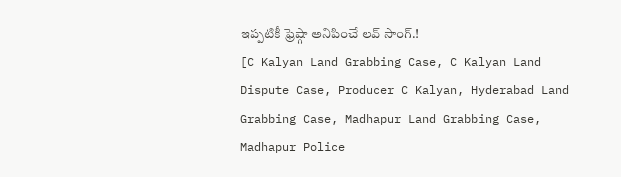ఇప్పటికీ ఫ్రెష్గా అనిపించే లవ్ సాంగ్.!
[C Kalyan Land Grabbing Case, C Kalyan Land Dispute Case, Producer C Kalyan, Hyderabad Land Grabbing Case, Madhapur Land Grabbing Case, Madhapur Police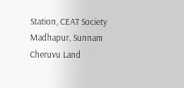Station, CEAT Society Madhapur, Sunnam Cheruvu Land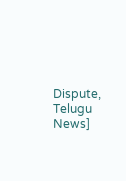Dispute, Telugu News]